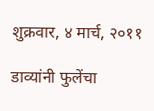शुक्रवार, ४ मार्च, २०११

डाव्यांनी फुलेंचा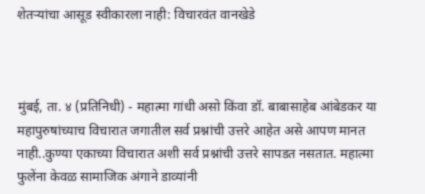शेतर्‍यांचा आसूड स्वीकारला नाही: विचारवंत वानखेडे



मुंबई, ता. ४ (प्रतिनिधी) - महात्मा गांधी असो किंवा डॉ. बाबासाहेब आंबेडकर या महापुरुषांच्याच विचारात जगातील सर्व प्रश्नांची उत्तरे आहेत असे आपण मानत नाही..कुण्या एकाच्या विचारात अशी सर्व प्रश्नांची उत्तरे सापडत नसतात. महात्मा फुलेंना केवळ सामाजिक अंगाने डाव्यांनी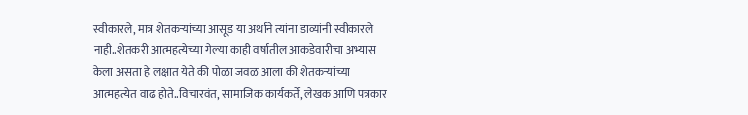स्वीकारले, मात्र शेतकर्‍यांच्या आसूड या अर्थाने त्यांना डाव्यांनी स्वीकारले नाही..शेतकरी आत्महत्येच्या गेल्या काही वर्षातील आकडेवारीचा अभ्यास केला असता हे लक्षात येते की पोळा जवळ आला की शेतकर्‍यांच्या आत्महत्येत वाढ होते..विचारवंत, सामाजिक कार्यकर्ते, लेखक आणि पत्रकार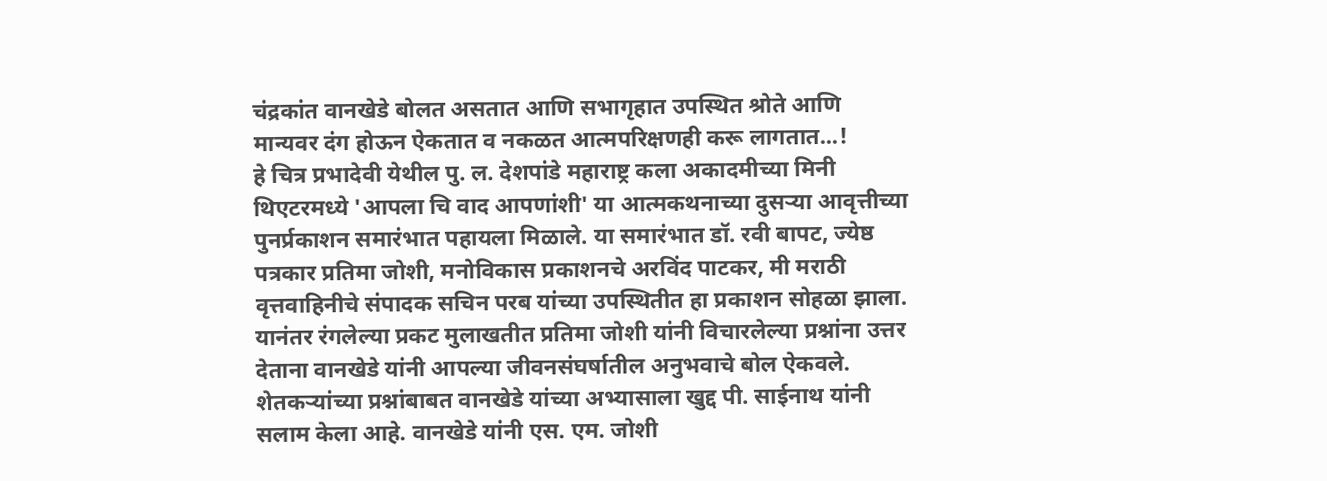चंद्रकांत वानखेडे बोलत असतात आणि सभागृहात उपस्थित श्रोते आणि मान्यवर दंग होऊन ऐकतात व नकळत आत्मपरिक्षणही करू लागतात...!
हे चित्र प्रभादेवी येथील पु. ल. देशपांडे महाराष्ट्र कला अकादमीच्या मिनी थिएटरमध्ये 'आपला चि वाद आपणांशी' या आत्मकथनाच्या दुसर्‍या आवृत्तीच्या पुनर्प्रकाशन समारंभात पहायला मिळाले. या समारंभात डॉ. रवी बापट, ज्येष्ठ पत्रकार प्रतिमा जोशी, मनोविकास प्रकाशनचे अरविंद पाटकर, मी मराठी वृत्तवाहिनीचे संपादक सचिन परब यांच्या उपस्थितीत हा प्रकाशन सोहळा झाला. यानंतर रंगलेल्या प्रकट मुलाखतीत प्रतिमा जोशी यांनी विचारलेल्या प्रश्नांना उत्तर देताना वानखेडे यांनी आपल्या जीवनसंघर्षातील अनुभवाचे बोल ऐकवले. शेतकर्‍यांच्या प्रश्नांबाबत वानखेडे यांच्या अभ्यासाला खुद्द पी. साईनाथ यांनी सलाम केला आहे. वानखेडे यांनी एस. एम. जोशी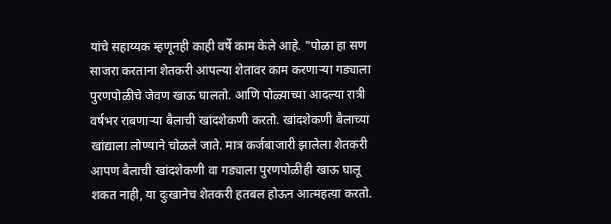यांचे सहाय्यक म्हणूनही काही वर्षे काम केले आहे. "पोळा हा सण साजरा करताना शेतकरी आपल्या शेतावर काम करणार्‍या गड्याला पुरणपोळीचे जेवण खाऊ घालतो. आणि पोळ्याच्या आदल्या रात्री वर्षभर राबणार्‍या बैलाची खांदशेकणी करतो. खांदशेकणी बैलाच्या खांद्याला लोण्याने चोळले जाते. मात्र कर्जबाजारी झालेला शेतकरी आपण बैलाची खांदशेकणी वा गड्याला पुरणपोळीही खाऊ घालू शकत नाही, या दुःखानेच शेतकरी हतबल होऊन आत्महत्या करतो.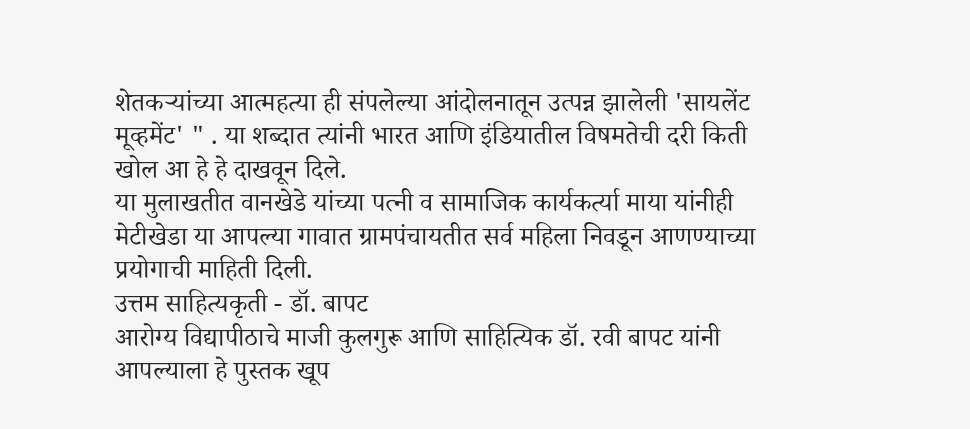शेतकर्‍यांच्या आत्महत्या ही संपलेल्या आंदोलनातून उत्पन्न झालेली 'सायलेंट मूव्हमेंट' " . या शब्दात त्यांनी भारत आणि इंडियातील विषमतेची दरी किती खोल आ हे हे दाखवून दिले.
या मुलाखतीत वानखेडे यांच्या पत्नी व सामाजिक कार्यकर्त्या माया यांनीही मेटीखेडा या आपल्या गावात ग्रामपंचायतीत सर्व महिला निवडून आणण्याच्या प्रयोगाची माहिती दिली.
उत्तम साहित्यकृती - डॉ. बापट
आरोग्य विद्यापीठाचे माजी कुलगुरू आणि साहित्यिक डॉ. रवी बापट यांनी आपल्याला हे पुस्तक खूप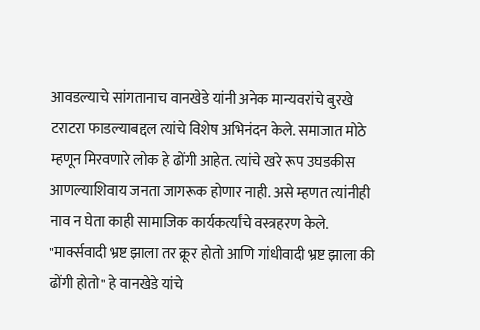आवडल्याचे सांगतानाच वानखेडे यांनी अनेक मान्यवरांचे बुरखे टराटरा फाडल्याबद्दल त्यांचे विशेष अभिनंदन केले. समाजात मोठे म्हणून मिरवणारे लोक हे ढोंगी आहेत. त्यांचे खरे रूप उघडकीस आणल्याशिवाय जनता जागरूक होणार नाही. असे म्हणत त्यांनीही नाव न घेता काही सामाजिक कार्यकर्त्यांचे वस्त्रहरण केले. "मार्क्सवादी भ्रष्ट झाला तर क्रूर होतो आणि गांधीवादी भ्रष्ट झाला की ढोंगी होतो" हे वानखेडे यांचे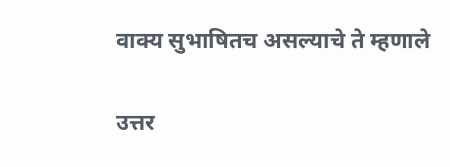वाक्य सुभाषितच असल्याचे ते म्हणाले

उत्तर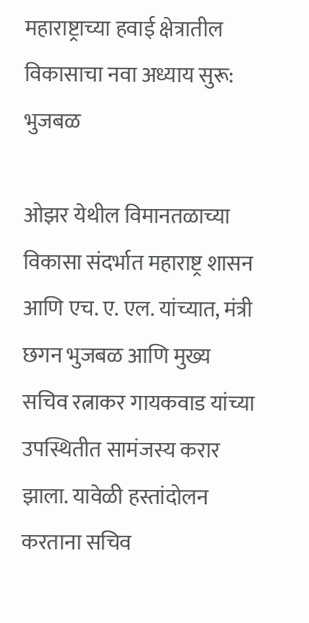महाराष्ट्राच्या हवाई क्षेत्रातील विकासाचा नवा अध्याय सुरू: भुजबळ

ओझर येथील विमानतळाच्या विकासा संदर्भात महाराष्ट्र शासन आणि एच. ए. एल. यांच्यात, मंत्री छगन भुजबळ आणि मुख्य सचिव रत्नाकर गायकवाड यांच्या उपस्थितीत सामंजस्य करार झाला. यावेळी हस्तांदोलन करताना सचिव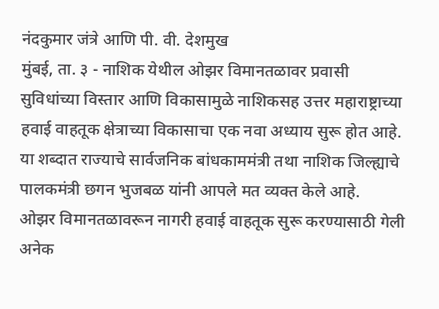नंदकुमार जंत्रे आणि पी. वी. देशमुख
मुंबई, ता. ३ - नाशिक येथील ओझर विमानतळावर प्रवासी सुविधांच्या विस्तार आणि विकासामुळे नाशिकसह उत्तर महाराष्ट्राच्या हवाई वाहतूक क्षेत्राच्या विकासाचा एक नवा अध्याय सुरू होत आहे. या शब्दात राज्याचे सार्वजनिक बांधकाममंत्री तथा नाशिक जिल्ह्याचे पालकमंत्री छगन भुजबळ यांनी आपले मत व्यक्त केले आहे.
ओझर विमानतळावरून नागरी हवाई वाहतूक सुरू करण्यासाठी गेली अनेक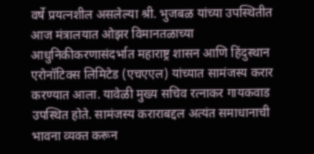वर्षे प्रयत्नशील असलेल्या श्री. भुजबळ यांच्या उपस्थितीत आज मंत्रालयात ओझर विमानतळाच्या आधुनिकीकरणासंदर्भात महाराष्ट्र शासन आणि हिंदुस्थान एरोनॉटिक्स लिमिटेड (एचएएल) यांच्यात सामंजस्य करार करण्यात आला. यावेळी मुख्य सचिव रत्नाकर गायकवाड उपस्थित होते. सामंजस्य कराराबद्दल अत्यंत समाधानाची भावना व्यक्त करून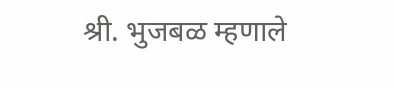श्री. भुजबळ म्हणाले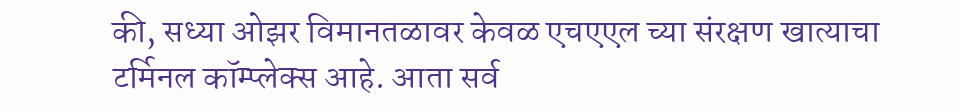की, सध्या ओझर विमानतळावर केवळ एचएएल च्या संरक्षण खात्याचा टर्मिनल कॉम्प्लेक्स आहे. आता सर्व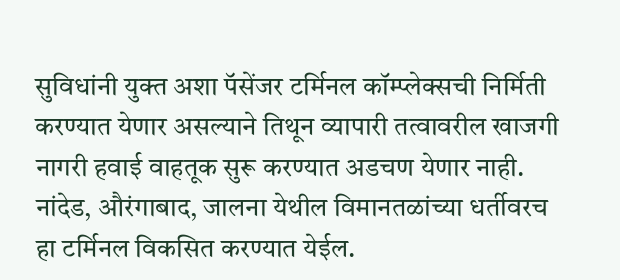सुविधांनी युक्त अशा पॅसेंजर टर्मिनल कॉम्प्लेक्सची निर्मिती करण्यात येणार असल्याने तिथून व्यापारी तत्वावरील खाजगी नागरी हवाई वाहतूक सुरू करण्यात अडचण येणार नाही. नांदेड, औरंगाबाद, जालना येथील विमानतळांच्या धर्तीवरच हा टर्मिनल विकसित करण्यात येईल.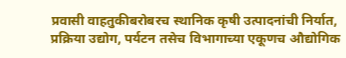प्रवासी वाहतुकीबरोबरच स्थानिक कृषी उत्पादनांची निर्यात, प्रक्रिया उद्योग, पर्यटन तसेच विभागाच्या एकूणच औद्योगिक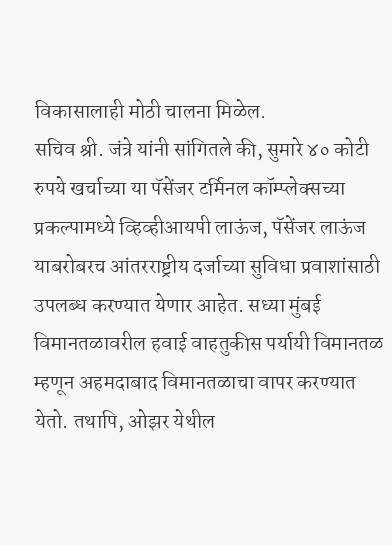विकासालाही मोठी चालना मिळेल.
सचिव श्री. जंत्रे यांनी सांगितले की, सुमारे ४० कोटी रुपये खर्चाच्या या पॅसेंजर टर्मिनल कॉम्प्लेक्सच्या प्रकल्पामध्ये व्हिव्हीआयपी लाऊंज, पॅसेंजर लाऊंज याबरोबरच आंतरराष्ट्रीय दर्जाच्या सुविधा प्रवाशांसाठी उपलब्ध करण्यात येणार आहेत. सध्या मुंबई विमानतळावरील हवाई वाहतुकीस पर्यायी विमानतळ म्हणून अहमदाबाद विमानतळाचा वापर करण्यात येतो. तथापि, ओझर येथील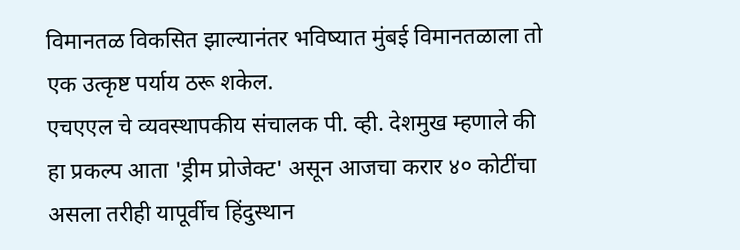विमानतळ विकसित झाल्यानंतर भविष्यात मुंबई विमानतळाला तो एक उत्कृष्ट पर्याय ठरू शकेल.
एचएएल चे व्यवस्थापकीय संचालक पी. व्ही. देशमुख म्हणाले की हा प्रकल्प आता 'ड्रीम प्रोजेक्ट' असून आजचा करार ४० कोटींचा असला तरीही यापूर्वीच हिंदुस्थान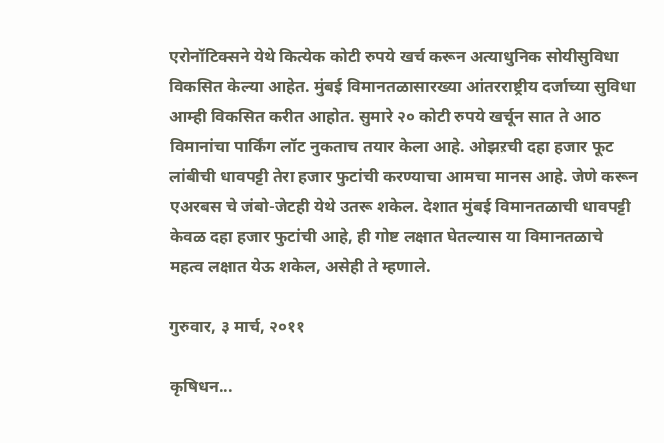एरोनॉटिक्सने येथे कित्येक कोटी रुपये खर्च करून अत्याधुनिक सोयीसुविधा विकसित केल्या आहेत. मुंबई विमानतळासारख्या आंतरराष्ट्रीय दर्जाच्या सुविधा आम्ही विकसित करीत आहोत. सुमारे २० कोटी रुपये खर्चून सात ते आठ विमानांचा पार्किंग लॉट नुकताच तयार केला आहे. ओझऱची दहा हजार फूट लांबीची धावपट्टी तेरा हजार फुटांची करण्याचा आमचा मानस आहे. जेणे करून एअरबस चे जंबो-जेटही येथे उतरू शकेल. देशात मुंबई विमानतळाची धावपट्टी केवळ दहा हजार फुटांची आहे, ही गोष्ट लक्षात घेतल्यास या विमानतळाचे महत्व लक्षात येऊ शकेल, असेही ते म्हणाले.

गुरुवार, ३ मार्च, २०११

कृषिधन...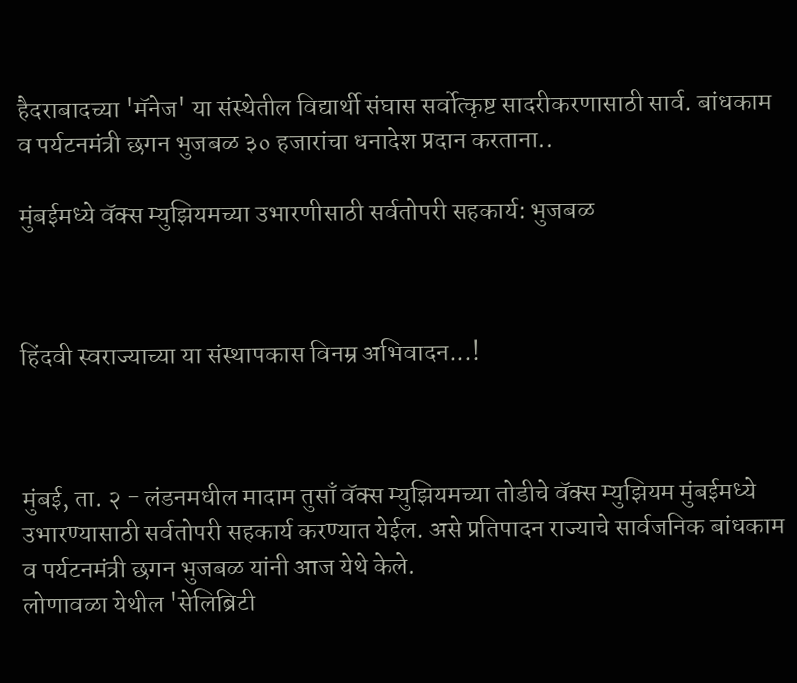हैदराबादच्या 'मॅनेज' या संस्थेतील विद्यार्थी संघास सर्वोत्कृष्ट सादरीकरणासाठी सार्व. बांधकाम व पर्यटनमंत्री छगन भुजबळ ३० हजारांचा धनादेश प्रदान करताना..

मुंबईमध्ये वॅक्स म्युझियमच्या उभारणीसाठी सर्वतोपरी सहकार्य: भुजबळ



हिंदवी स्वराज्याच्या या संस्थापकास विनम्र अभिवादन...!



मुंबई, ता. २ - लंडनमधील मादाम तुसाँ वॅक्स म्युझियमच्या तोडीचे वॅक्स म्युझियम मुंबईमध्ये उभारण्यासाठी सर्वतोपरी सहकार्य करण्यात येईल. असे प्रतिपादन राज्याचे सार्वजनिक बांधकाम व पर्यटनमंत्री छगन भुजबळ यांनी आज येथे केले.
लोणावळा येथील 'सेलिब्रिटी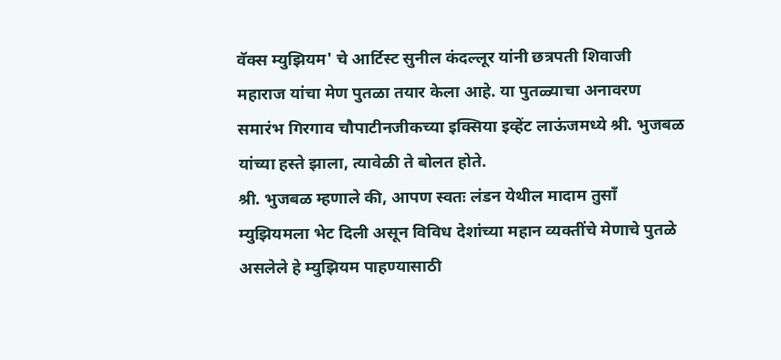वॅक्स म्युझियम' चे आर्टिस्ट सुनील कंदल्लूर यांनी छत्रपती शिवाजी महाराज यांचा मेण पुतळा तयार केला आहे. या पुतळ्याचा अनावरण समारंभ गिरगाव चौपाटीनजीकच्या इक्सिया इव्हेंट लाऊंजमध्ये श्री. भुजबळ यांच्या हस्ते झाला, त्यावेळी ते बोलत होते.
श्री. भुजबळ म्हणाले की, आपण स्वतः लंडन येथील मादाम तुसाँ म्युझियमला भेट दिली असून विविध देशांच्या महान व्यक्तींचे मेणाचे पुतळे असलेले हे म्युझियम पाहण्यासाठी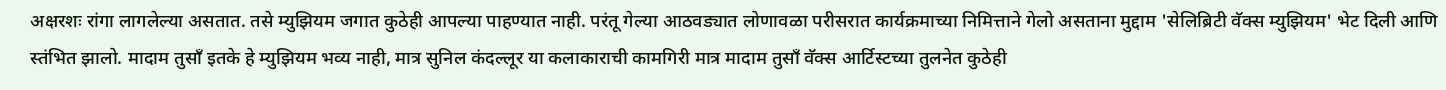अक्षरशः रांगा लागलेल्या असतात. तसे म्युझियम जगात कुठेही आपल्या पाहण्यात नाही. परंतू गेल्या आठवड्यात लोणावळा परीसरात कार्यक्रमाच्या निमित्ताने गेलो असताना मुद्दाम 'सेलिब्रिटी वॅक्स म्युझियम' भेट दिली आणि स्तंभित झालो. मादाम तुसाँ इतके हे म्युझियम भव्य नाही, मात्र सुनिल कंदल्लूर या कलाकाराची कामगिरी मात्र मादाम तुसाँ वॅक्स आर्टिस्टच्या तुलनेत कुठेही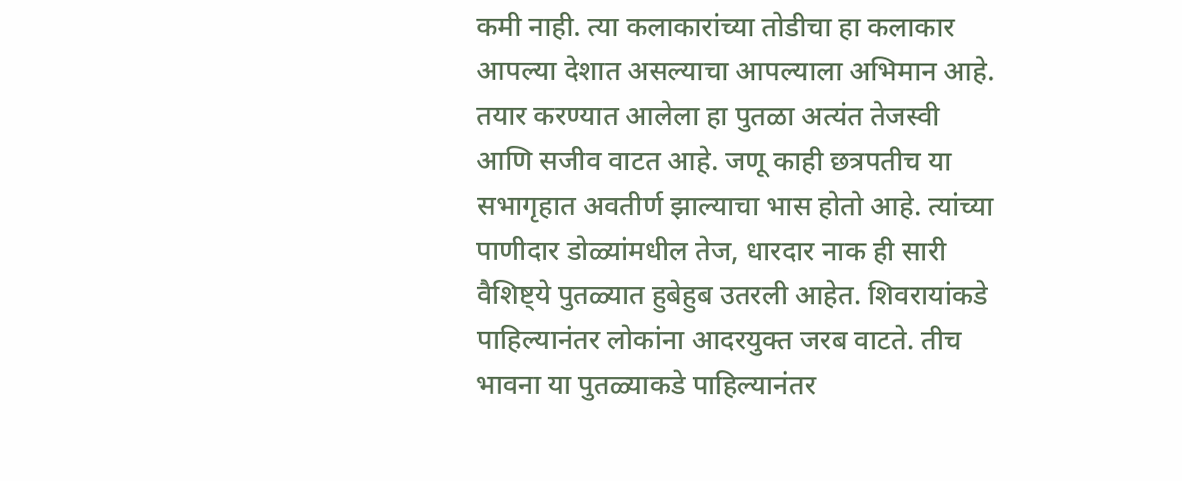कमी नाही. त्या कलाकारांच्या तोडीचा हा कलाकार आपल्या देशात असल्याचा आपल्याला अभिमान आहे. तयार करण्यात आलेला हा पुतळा अत्यंत तेजस्वी आणि सजीव वाटत आहे. जणू काही छत्रपतीच या सभागृहात अवतीर्ण झाल्याचा भास होतो आहे. त्यांच्या पाणीदार डोळ्यांमधील तेज, धारदार नाक ही सारी वैशिष्ट्ये पुतळ्यात हुबेहुब उतरली आहेत. शिवरायांकडे पाहिल्यानंतर लोकांना आदरयुक्त जरब वाटते. तीच भावना या पुतळ्याकडे पाहिल्यानंतर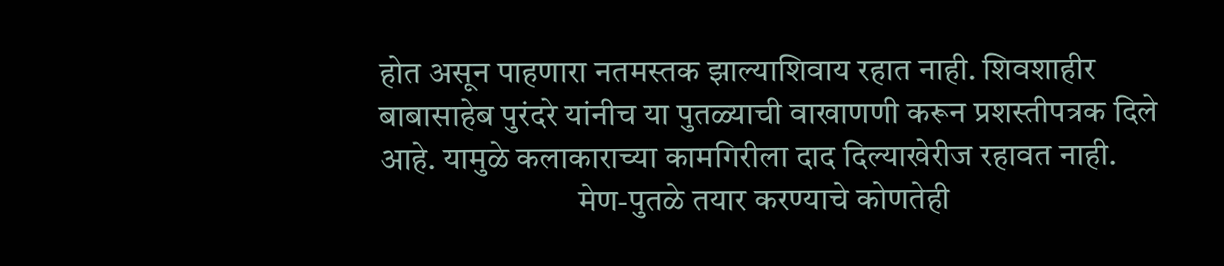होत असून पाहणारा नतमस्तक झाल्याशिवाय रहात नाही. शिवशाहीर बाबासाहेब पुरंदरे यांनीच या पुतळ्याची वाखाणणी करून प्रशस्तीपत्रक दिले आहे. यामुळे कलाकाराच्या कामगिरीला दाद दिल्याखेरीज रहावत नाही.
                              मेण-पुतळे तयार करण्याचे कोणतेही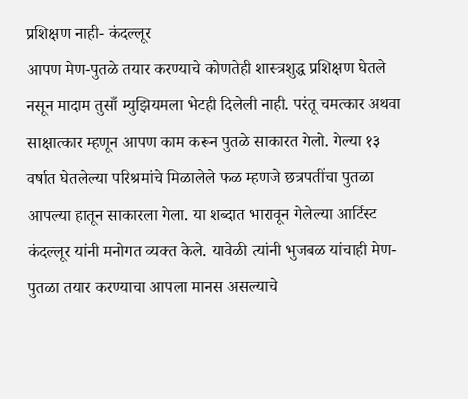प्रशिक्षण नाही- कंदल्लूर
आपण मेण-पुतळे तयार करण्याचे कोणतेही शास्त्रशुद्ध प्रशिक्षण घेतले नसून मादाम तुसाँ म्युझियमला भेटही दिलेली नाही. परंतू चमत्कार अथवा साक्षात्कार म्हणून आपण काम करून पुतळे साकारत गेलो. गेल्या १३ वर्षात घेतलेल्या परिश्रमांचे मिळालेले फळ म्हणजे छत्रपतींचा पुतळा आपल्या हातून साकारला गेला. या शब्दात भारावून गेलेल्या आर्टिस्ट कंदल्लूर यांनी मनोगत व्यक्त केले. यावेळी त्यांनी भुजबळ यांचाही मेण-पुतळा तयार करण्याचा आपला मानस असल्याचे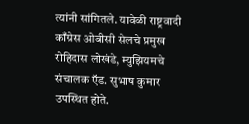त्यांनी सांगितले. यावेळी राष्ट्रवादी काँग्रेस ओबीसी सेलचे प्रमुख रोहिदास लोखंडे, म्युझियमचे संचालक ऍड. सुभाष कुमार उपस्थित होते.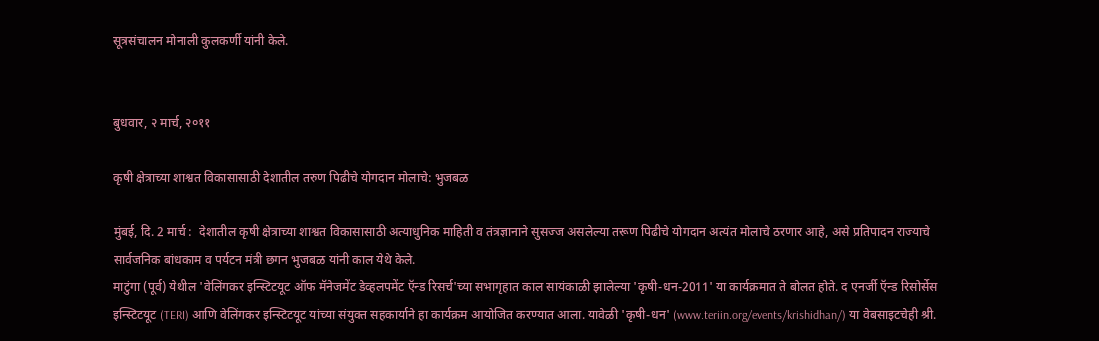सूत्रसंचालन मोनाली कुलकर्णी यांनी केले.


बुधवार, २ मार्च, २०११

कृषी क्षेत्राच्या शाश्वत विकासासाठी देशातील तरुण पिढीचे योगदान मोलाचे: भुजबळ

मुंबई, दि. 2 मार्च :  देशातील कृषी क्षेत्राच्या शाश्वत विकासासाठी अत्याधुनिक माहिती व तंत्रज्ञानाने सुसज्ज असलेल्या तरूण पिढीचे योगदान अत्यंत मोलाचे ठरणार आहे, असे प्रतिपादन राज्याचे सार्वजनिक बांधकाम व पर्यटन मंत्री छगन भुजबळ यांनी काल येथे केले.
माटुंगा (पूर्व) येथील 'वेलिंगकर इन्स्टिटयूट ऑफ मॅनेजमेंट डेव्हलपमेंट ऍन्ड रिसर्च'च्या सभागृहात काल सायंकाळी झालेल्या 'कृषी-धन-2011' या कार्यक्रमात ते बोलत होते. द एनर्जी ऍन्ड रिसोर्सेस इन्स्टिटयूट (TERI) आणि वेलिंगकर इन्स्टिटयूट यांच्या संयुक्त सहकार्याने हा कार्यक्रम आयोजित करण्यात आला. यावेळी 'कृषी-धन' (www.teriin.org/events/krishidhan/) या वेबसाइटचेही श्री.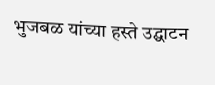भुजबळ यांच्या हस्ते उद्घाटन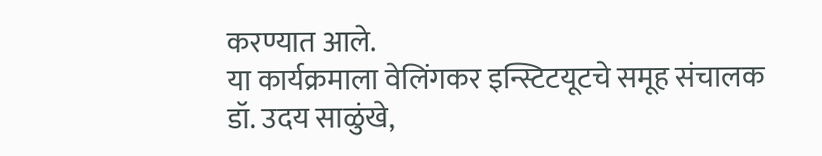करण्यात आले.
या कार्यक्रमाला वेलिंगकर इन्स्टिटयूटचे समूह संचालक डॉ. उदय साळुंखे,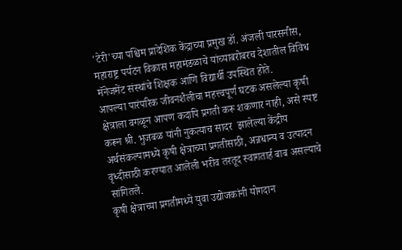'टेरी'च्या पश्चिम प्रादेशिक केंद्राच्या प्रमुख डॉ. अंजली पारसनीस, महाराष्ट्र पर्यटन विकास महामंडळाचे यांच्याबरोबरच देशातील विविध मॅनेजमेंट संस्थांचे शिक्षक आणि विद्यार्थी उपस्थित होते.
आपल्या पारंपरिक जीवनशैलीचा महत्त्वपूर्ण घटक असलेल्या कृषी क्षेत्राला वगळून आपण कदापि प्रगती करू शकणार नाही, असे स्पष्ट करून श्री. भुजबळ यांनी नुकत्याच सादर  झालेल्या केंद्रीय अर्थसंकल्पामध्ये कृषी क्षेत्राच्या प्रगतीसाठी, अन्नधान्य व उत्पादन वृध्दीसाठी करण्यात आलेली भरीव तरतूद स्वागतार्ह बाब असल्याचे सांगितले.
कृषी क्षेत्राच्या प्रगतीमध्ये युवा उद्योजकांनी योगदान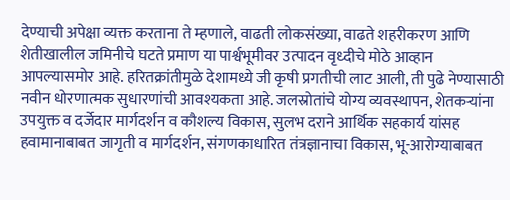देण्याची अपेक्षा व्यक्त करताना ते म्हणाले, वाढती लोकसंख्या, वाढते शहरीकरण आणि शेतीखालील जमिनीचे घटते प्रमाण या पार्श्वभूमीवर उत्पादन वृध्दीचे मोठे आव्हान आपल्यासमोर आहे. हरितक्रांतीमुळे देशामध्ये जी कृषी प्रगतीची लाट आली, ती पुढे नेण्यासाठी नवीन धोरणात्मक सुधारणांची आवश्यकता आहे. जलस्रोतांचे योग्य व्यवस्थापन, शेतकऱ्यांना उपयुक्त व दर्जेदार मार्गदर्शन व कौशल्य विकास, सुलभ दराने आर्थिक सहकार्य यांसह हवामानाबाबत जागृती व मार्गदर्शन, संगणकाधारित तंत्रज्ञानाचा विकास, भू-आरोग्याबाबत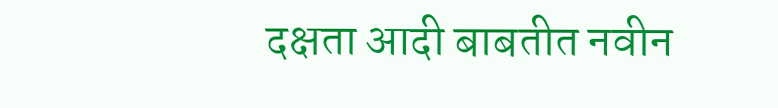दक्षता आदी बाबतीत नवीन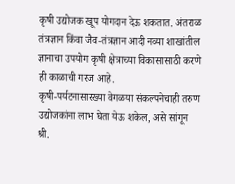कृषी उद्योजक खूप योगदान देऊ शकतात. अंतराळ तंत्रज्ञान किंवा जैव-तंत्रज्ञान आदी नव्या शाखांतील ज्ञानाचा उपयोग कृषी क्षेत्राच्या विकासासाठी करणे ही काळाची गरज आहे.
कृषी-पर्यटनासारख्या वेगळया संकल्पनेचाही तरुण उद्योजकांना लाभ घेता येऊ शकेल, असे सांगून श्री.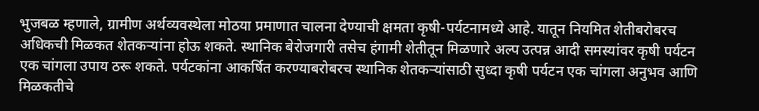भुजबळ म्हणाले, ग्रामीण अर्थव्यवस्थेला मोठया प्रमाणात चालना देण्याची क्षमता कृषी-पर्यटनामध्ये आहे. यातून नियमित शेतीबरोबरच अधिकची मिळकत शेतकऱ्यांना होऊ शकते. स्थानिक बेरोजगारी तसेच हंगामी शेतीतून मिळणारे अल्प उत्पन्न आदी समस्यांवर कृषी पर्यटन एक चांगला उपाय ठरू शकते. पर्यटकांना आकर्षित करण्याबरोबरच स्थानिक शेतकऱ्यांसाठी सुध्दा कृषी पर्यटन एक चांगला अनुभव आणि मिळकतीचे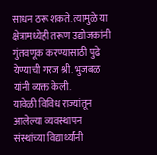साधन ठरू शकते. त्यामुळे या क्षेत्रामध्येही तरूण उद्योजकांनी गुंतवणूक करण्यासाठी पुढे येण्याची गरज श्री. भुजबळ यांनी व्यक्त केली.
यावेळी विविध राज्यांतून आलेल्या व्यवस्थापन संस्थांच्या विद्यार्थ्यांनी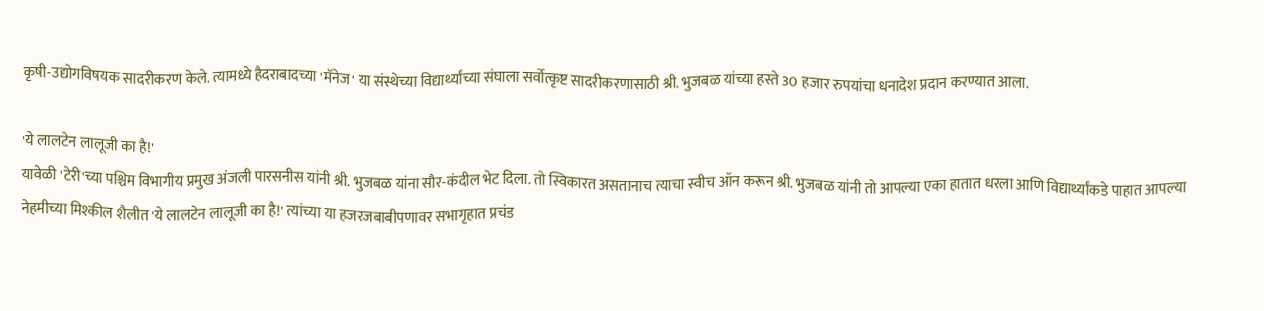कृषी-उद्योगविषयक सादरीकरण केले. त्यामध्ये हैदराबादच्या 'मॅनेज' या संस्थेच्या विद्यार्थ्यांच्या संघाला सर्वोत्कृष्ट सादरीकरणासाठी श्री. भुजबळ यांच्या हस्ते 30 हजार रुपयांचा धनादेश प्रदान करण्यात आला.

'ये लालटेन लालूजी का है!'
यावेळी 'टेरी'च्या पश्चिम विभागीय प्रमुख अंजली पारसनीस यांनी श्री. भुजबळ यांना सौर-कंदील भेट दिला. तो स्विकारत असतानाच त्याचा स्वीच ऑन करून श्री. भुजबळ यांनी तो आपल्या एका हातात धरला आणि विद्यार्थ्यांकडे पाहात आपल्या नेहमीच्या मिश्कील शैलीत 'ये लालटेन लालूजी का है!' त्यांच्या या हजरजबाबीपणावर सभागृहात प्रचंड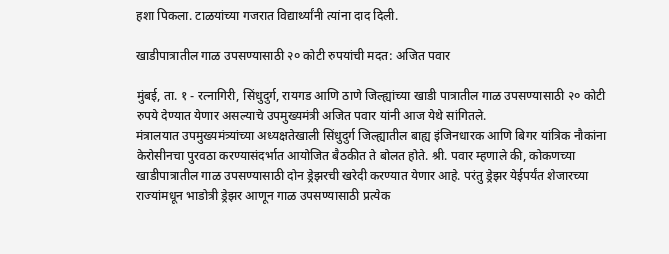हशा पिकला. टाळयांच्या गजरात विद्यार्थ्यांनी त्यांना दाद दिली.

खाडीपात्रातील गाळ उपसण्यासाठी २० कोटी रुपयांची मदत: अजित पवार

मुंबई, ता. १ - रत्नागिरी, सिंधुदुर्ग, रायगड आणि ठाणे जिल्ह्यांच्या खाडी पात्रातील गाळ उपसण्यासाठी २० कोटी रुपये देण्यात येणार असल्याचे उपमुख्यमंत्री अजित पवार यांनी आज येथे सांगितले.
मंत्रालयात उपमुख्यमंत्र्यांच्या अध्यक्षतेखाली सिंधुदुर्ग जिल्ह्यातील बाह्य इंजिनधारक आणि बिगर यांत्रिक नौकांना केरोसीनचा पुरवठा करण्यासंदर्भात आयोजित बैठकीत ते बोलत होते. श्री. पवार म्हणाले की, कोकणच्या खाडीपात्रातील गाळ उपसण्यासाठी दोन ड्रेझरची खरेदी करण्यात येणार आहे. परंतु ड्रेझर येईपर्यंत शेजारच्या राज्यांमधून भाडोत्री ड्रेझर आणून गाळ उपसण्यासाठी प्रत्येक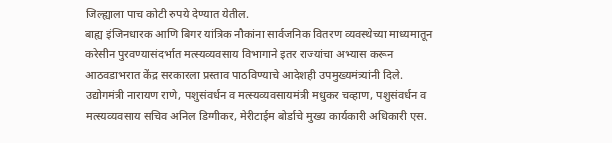जिल्ह्याला पाच कोटी रुपये देण्यात येतील.
बाह्य इंजिनधारक आणि बिगर यांत्रिक नौकांना सार्वजनिक वितरण व्यवस्थेच्या माध्यमातून करेसीन पुरवण्यासंदर्भात मत्स्यव्यवसाय विभागाने इतर राज्यांचा अभ्यास करून आठवडाभरात केंद्र सरकारला प्रस्ताव पाठविण्याचे आदेशही उपमुख्यमंत्र्यांनी दिले.
उद्योगमंत्री नारायण राणे, पशुसंवर्धन व मत्स्यव्यवसायमंत्री मधुकर चव्हाण, पशुसंवर्धन व मत्स्यव्यवसाय सचिव अनिल डिग्गीकर, मेरीटाईम बोर्डाचे मुख्य कार्यकारी अधिकारी एस.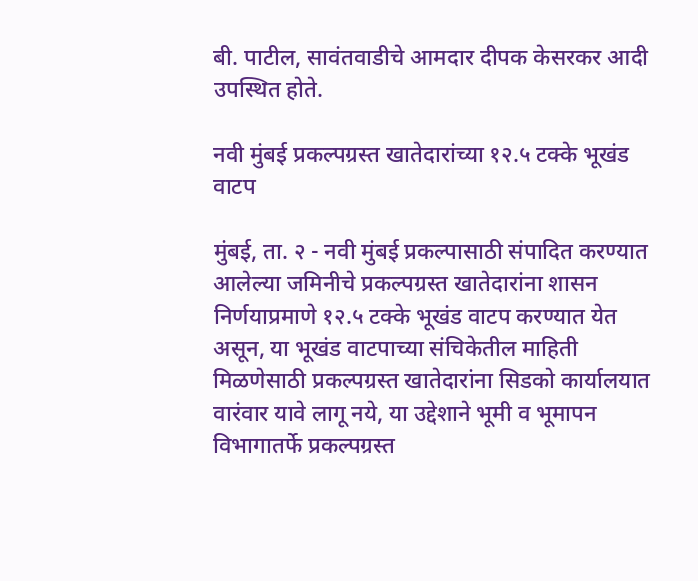बी. पाटील, सावंतवाडीचे आमदार दीपक केसरकर आदी उपस्थित होते.

नवी मुंबई प्रकल्पग्रस्त खातेदारांच्या १२.५ टक्के भूखंड वाटप

मुंबई, ता. २ - नवी मुंबई प्रकल्पासाठी संपादित करण्यात आलेल्या जमिनीचे प्रकल्पग्रस्त खातेदारांना शासन निर्णयाप्रमाणे १२.५ टक्के भूखंड वाटप करण्यात येत असून, या भूखंड वाटपाच्या संचिकेतील माहिती मिळणेसाठी प्रकल्पग्रस्त खातेदारांना सिडको कार्यालयात वारंवार यावे लागू नये, या उद्देशाने भूमी व भूमापन विभागातर्फे प्रकल्पग्रस्त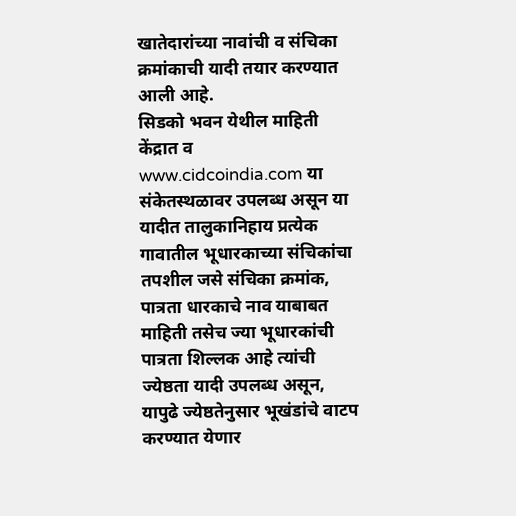खातेदारांच्या नावांची व संचिका क्रमांकाची यादी तयार करण्यात आली आहे.
सिडको भवन येथील माहिती केंद्रात व www.cidcoindia.com या संकेतस्थळावर उपलब्ध असून या यादीत तालुकानिहाय प्रत्येक गावातील भूधारकाच्या संचिकांचा तपशील जसे संचिका क्रमांक, पात्रता धारकाचे नाव याबाबत माहिती तसेच ज्या भूधारकांची पात्रता शिल्लक आहे त्यांची ज्येष्ठता यादी उपलब्ध असून, यापुढे ज्येष्ठतेनुसार भूखंडांचे वाटप करण्यात येणार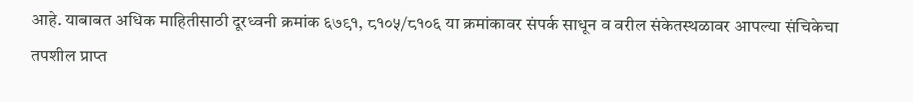आहे. याबाबत अधिक माहितीसाठी दूरध्वनी क्रमांक ६७९१, ८१०५/८१०६ या क्रमांकावर संपर्क साधून व वरील संकेतस्थळावर आपल्या संचिकेचा तपशील प्राप्त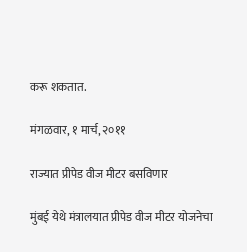करू शकतात.

मंगळवार, १ मार्च, २०११

राज्यात प्रीपेड वीज मीटर बसविणार

मुंबई येथे मंत्रालयात प्रीपेड वीज मीटर योजनेचा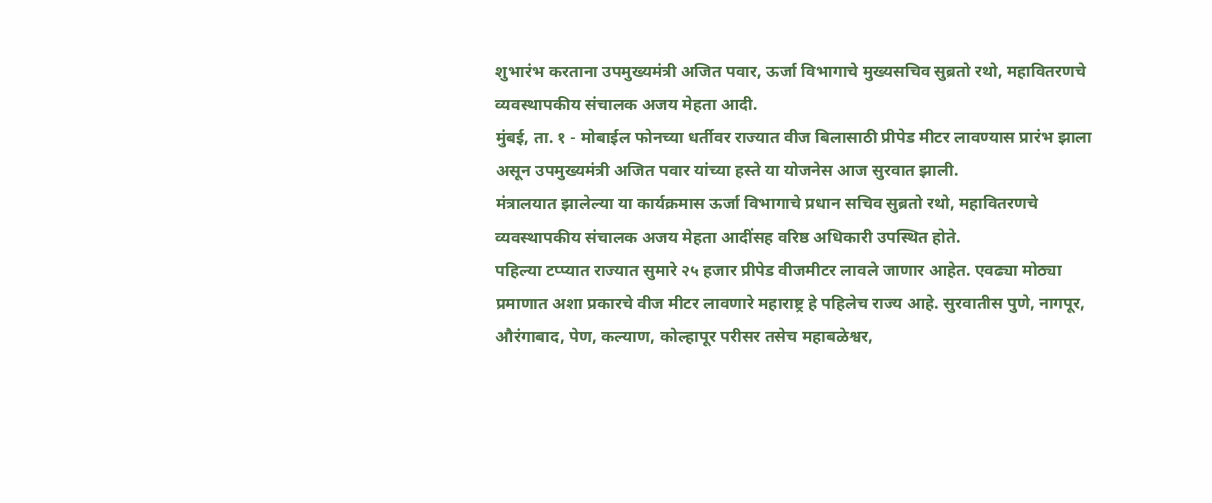शुभारंभ करताना उपमुख्यमंत्री अजित पवार, ऊर्जा विभागाचे मुख्यसचिव सुब्रतो रथो, महावितरणचे व्यवस्थापकीय संचालक अजय मेहता आदी.
मुंबई, ता. १ - मोबाईल फोनच्या धर्तीवर राज्यात वीज बिलासाठी प्रीपेड मीटर लावण्यास प्रारंभ झाला असून उपमुख्यमंत्री अजित पवार यांच्या हस्ते या योजनेस आज सुरवात झाली.
मंत्रालयात झालेल्या या कार्यक्रमास ऊर्जा विभागाचे प्रधान सचिव सुब्रतो रथो, महावितरणचे व्यवस्थापकीय संचालक अजय मेहता आदींसह वरिष्ठ अधिकारी उपस्थित होते.
पहिल्या टप्प्यात राज्यात सुमारे २५ हजार प्रीपेड वीजमीटर लावले जाणार आहेत. एवढ्या मोठ्या प्रमाणात अशा प्रकारचे वीज मीटर लावणारे महाराष्ट्र हे पहिलेच राज्य आहे. सुरवातीस पुणे, नागपूर, औरंगाबाद, पेण, कल्याण, कोल्हापूर परीसर तसेच महाबळेश्वर,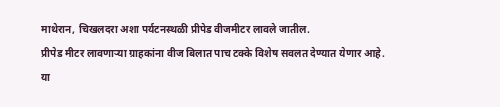माथेरान, चिखलदरा अशा पर्यटनस्थळी प्रीपेड वीजमीटर लावले जातील.
प्रीपेड मीटर लावणार्‍या ग्राहकांना वीज बिलात पाच टक्के विशेष सवलत देण्यात येणार आहे. या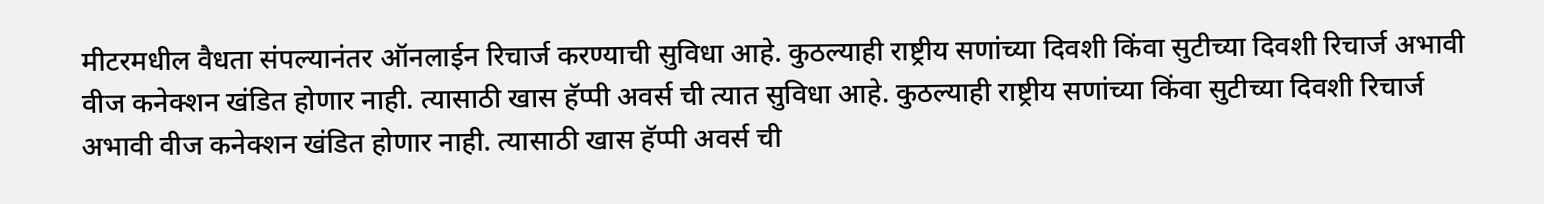मीटरमधील वैधता संपल्यानंतर ऑनलाईन रिचार्ज करण्याची सुविधा आहे. कुठल्याही राष्ट्रीय सणांच्या दिवशी किंवा सुटीच्या दिवशी रिचार्ज अभावी वीज कनेक्शन खंडित होणार नाही. त्यासाठी खास हॅप्पी अवर्स ची त्यात सुविधा आहे. कुठल्याही राष्ट्रीय सणांच्या किंवा सुटीच्या दिवशी रिचार्ज अभावी वीज कनेक्शन खंडित होणार नाही. त्यासाठी खास हॅप्पी अवर्स ची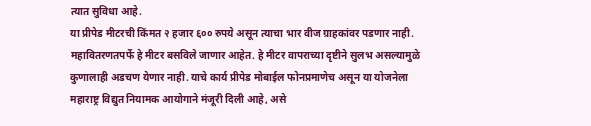त्यात सुविधा आहे.
या प्रीपेड मीटरची किंमत २ हजार ६०० रुपये असून त्याचा भार वीज ग्राहकांवर पडणार नाही. महावितरणतपर्फे हे मीटर बसविले जाणार आहेत. हे मीटर वापराच्या दृष्टीने सुलभ असल्यामुळे कुणालाही अडचण येणार नाही. याचे कार्य प्रीपेड मोबाईल फोनप्रमाणेच असून या योजनेला महाराष्ट्र विद्युत नियामक आयोगाने मंजूरी दिली आहे, असे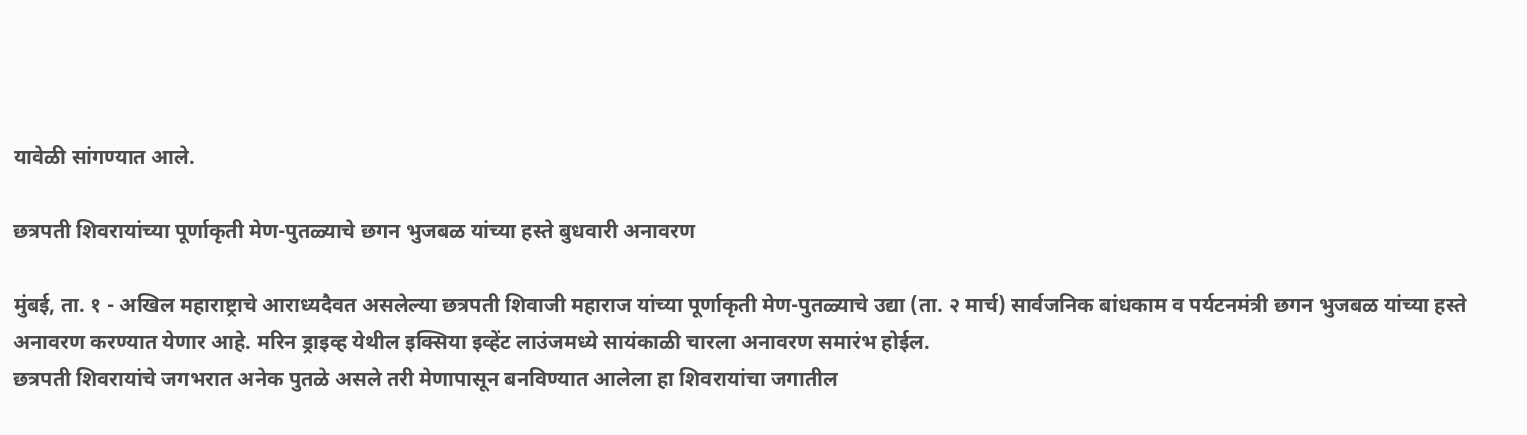यावेळी सांगण्यात आले.

छत्रपती शिवरायांच्या पूर्णाकृती मेण-पुतळ्याचे छगन भुजबळ यांच्या हस्ते बुधवारी अनावरण

मुंबई, ता. १ - अखिल महाराष्ट्राचे आराध्यदैवत असलेल्या छत्रपती शिवाजी महाराज यांच्या पूर्णाकृती मेण-पुतळ्याचे उद्या (ता. २ मार्च) सार्वजनिक बांधकाम व पर्यटनमंत्री छगन भुजबळ यांच्या हस्ते अनावरण करण्यात येणार आहे. मरिन ड्राइव्ह येथील इक्सिया इव्हेंट लाउंजमध्ये सायंकाळी चारला अनावरण समारंभ होईल.
छत्रपती शिवरायांचे जगभरात अनेक पुतळे असले तरी मेणापासून बनविण्यात आलेला हा शिवरायांचा जगातील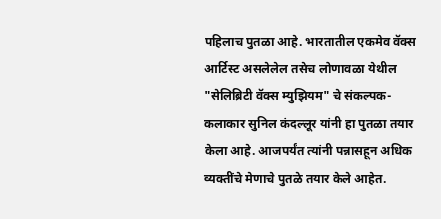पहिलाच पुतळा आहे. भारतातील एकमेव वॅक्स आर्टिस्ट असलेलेल तसेच लोणावळा येथील "सेलिब्रिटी वॅक्स म्युझियम" चे संकल्पक-कलाकार सुनिल कंदल्लूर यांनी हा पुतळा तयार केला आहे. आजपर्यंत त्यांनी पन्नासहून अधिक व्यक्तींचे मेणाचे पुतळे तयार केले आहेत.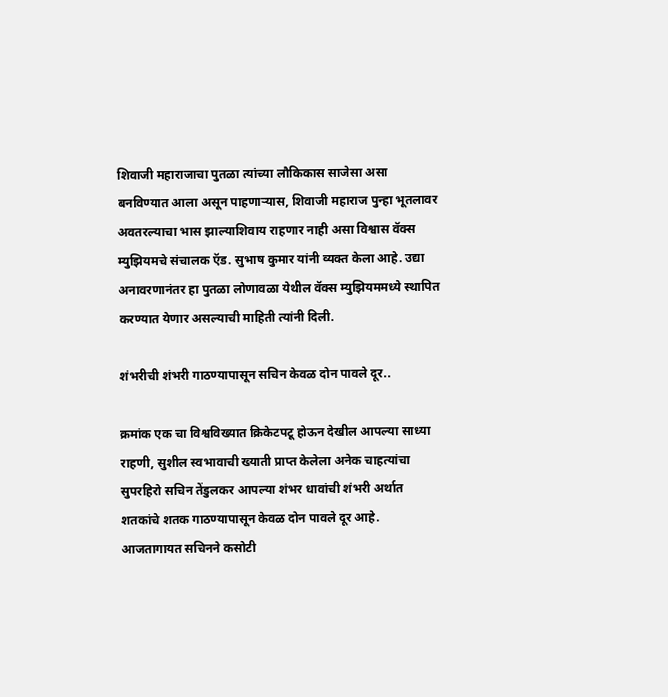शिवाजी महाराजाचा पुतळा त्यांच्या लौकिकास साजेसा असा बनविण्यात आला असून पाहणार्‍यास, शिवाजी महाराज पुन्हा भूतलावर अवतरल्याचा भास झाल्याशिवाय राहणार नाही असा विश्वास वॅक्स म्युझियमचे संचालक ऍड. सुभाष कुमार यांनी व्यक्त केला आहे. उद्या अनावरणानंतर हा पुतळा लोणावळा येथील वॅक्स म्युझियममध्ये स्थापित करण्यात येणार असल्याची माहिती त्यांनी दिली.

शंभरीची शंभरी गाठण्यापासून सचिन केवळ दोन पावले दूर..

क्रमांक एक चा विश्वविख्यात क्रिकेटपटू होऊन देखील आपल्या साध्या राहणी, सुशील स्वभावाची ख्याती प्राप्त केलेला अनेक चाहत्यांचा सुपरहिरो सचिन तेंडुलकर आपल्या शंभर धावांची शंभरी अर्थात शतकांचे शतक गाठण्यापासून केवळ दोन पावले दूर आहे.
आजतागायत सचिनने कसोटी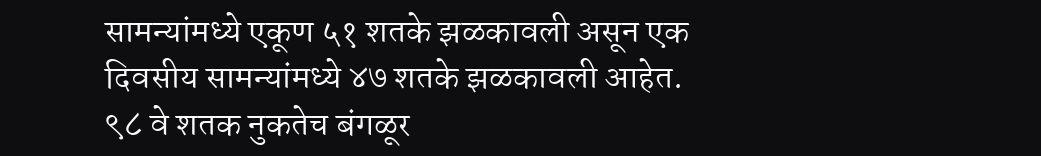सामन्यांमध्ये एकूण ५१ शतके झळकावली असून एक दिवसीय सामन्यांमध्ये ४७ शतके झळकावली आहेत. ९८ वे शतक नुकतेच बंगळूर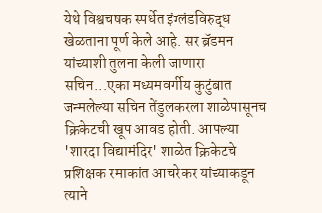येथे विश्वचषक स्पर्धेत इंग्लंडविरुद्ध खेळताना पूर्ण केले आहे. सर ब्रॅडमन यांच्याशी तुलना केली जाणारा सचिन...एका मध्यमवर्गीय कुटुंबात जन्मलेल्या सचिन तेंडुलकरला शाळेपासूनच क्रिकेटची खूप आवड होती. आपल्या 'शारदा विद्यामंदिर' शाळेत क्रिकेटचे प्रशिक्षक रमाकांत आचरेकर यांच्याकडून त्याने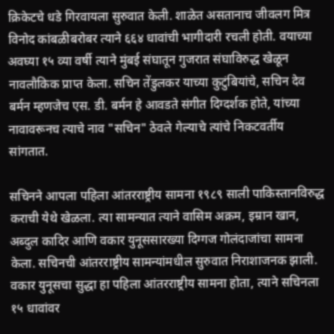क्रिकेटचे धडे गिरवायला सुरुवात केली. शाळेत असतानाच जीवलग मित्र विनोद कांबळीबरोबर त्याने ६६४ धावांची भागीदारी रचली होती. वयाच्या अवघ्या १५ व्या वर्षी त्याने मुंबई संघातून गुजरात संघाविरुद्ध खेळून नावलौकिक प्राप्त केला. सचिन तेंडुलकर याच्या कुटुंबियांचे, सचिन देव बर्मन म्हणजेच एस. डी. बर्मन हे आवडते संगीत दिग्दर्शक होते, यांच्या नावावरूनच त्याचे नाव "सचिन" ठेवले गेल्याचे त्यांचे निकटवर्तीय सांगतात.

सचिनने आपला पहिला आंतरराष्ट्रीय सामना १९८९ साली पाकिस्तानविरुद्ध कराची येथे खेळला. त्या सामन्यात त्याने वासिम अक्रम, इम्रान खान, अब्दुल कादिर आणि वकार युनूससारख्या दिग्गज गोलंदाजांचा सामना केला. सचिनची आंतरराष्ट्रीय सामन्यांमधील सुरुवात निराशाजनक झाली. वकार युनूसचा सुद्धा हा पहिला आंतरराष्ट्रीय सामना होता, त्याने सचिनला १५ धावांवर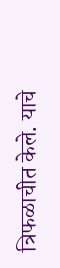त्रिफळाचीत केले. याचे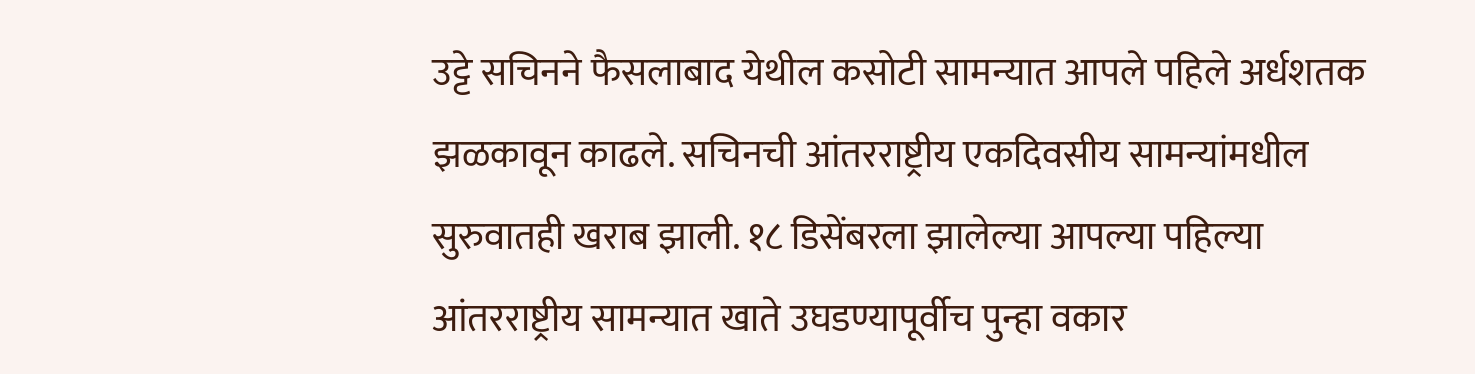उट्टे सचिनने फैसलाबाद येथील कसोटी सामन्यात आपले पहिले अर्धशतक झळकावून काढले. सचिनची आंतरराष्ट्रीय एकदिवसीय सामन्यांमधील सुरुवातही खराब झाली. १८ डिसेंबरला झालेल्या आपल्या पहिल्या आंतरराष्ट्रीय सामन्यात खाते उघडण्यापूर्वीच पुन्हा वकार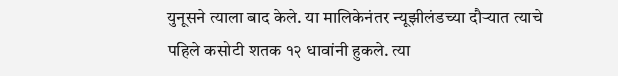युनूसने त्याला बाद केले. या मालिकेनंतर न्यूझीलंडच्या दौर्‍यात त्याचे पहिले कसोटी शतक १२ धावांनी हुकले. त्या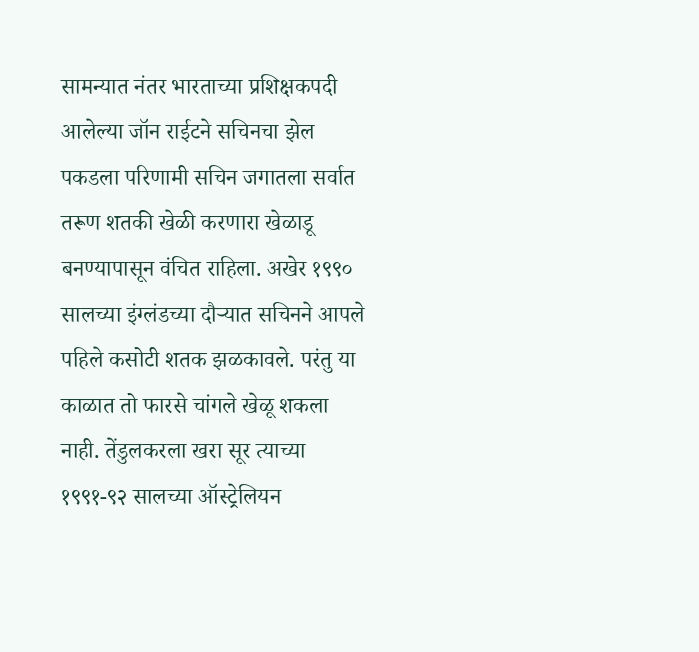सामन्यात नंतर भारताच्या प्रशिक्षकपदी आलेल्या जॉन राईटने सचिनचा झेल पकडला परिणामी सचिन जगातला सर्वात तरूण शतकी खेळी करणारा खेळाडू बनण्यापासून वंचित राहिला. अखेर १९९० सालच्या इंग्लंडच्या दौर्‍यात सचिनने आपले पहिले कसोटी शतक झळकावले. परंतु या काळात तो फारसे चांगले खेळू शकला नाही. तेंडुलकरला खरा सूर त्याच्या १९९१-९२ सालच्या ऑस्ट्रेलियन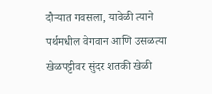दौर्‍यात गवसला, यावेळी त्याने पर्थमधील वेगवान आणि उसळत्या खेळपट्टीवर सुंदर शतकी खेळी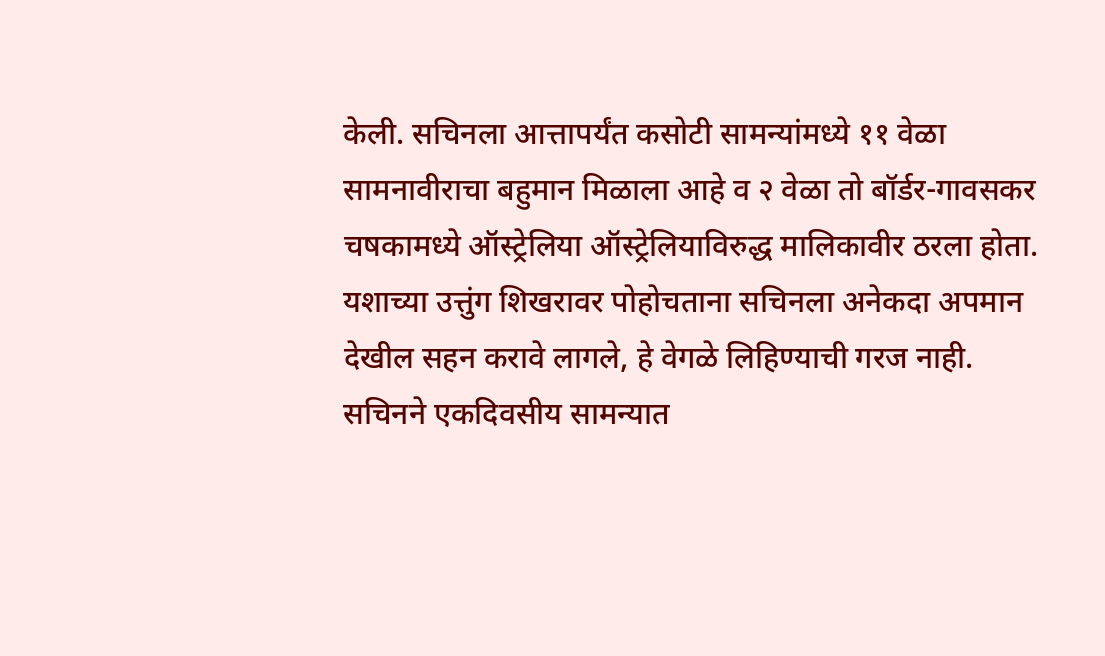केली. सचिनला आत्तापर्यंत कसोटी सामन्यांमध्ये ११ वेळा सामनावीराचा बहुमान मिळाला आहे व २ वेळा तो बॉर्डर-गावसकर चषकामध्ये ऑस्ट्रेलिया ऑस्ट्रेलियाविरुद्ध मालिकावीर ठरला होता. यशाच्या उत्तुंग शिखरावर पोहोचताना सचिनला अनेकदा अपमान देखील सहन करावे लागले, हे वेगळे लिहिण्याची गरज नाही.
सचिनने एकदिवसीय सामन्यात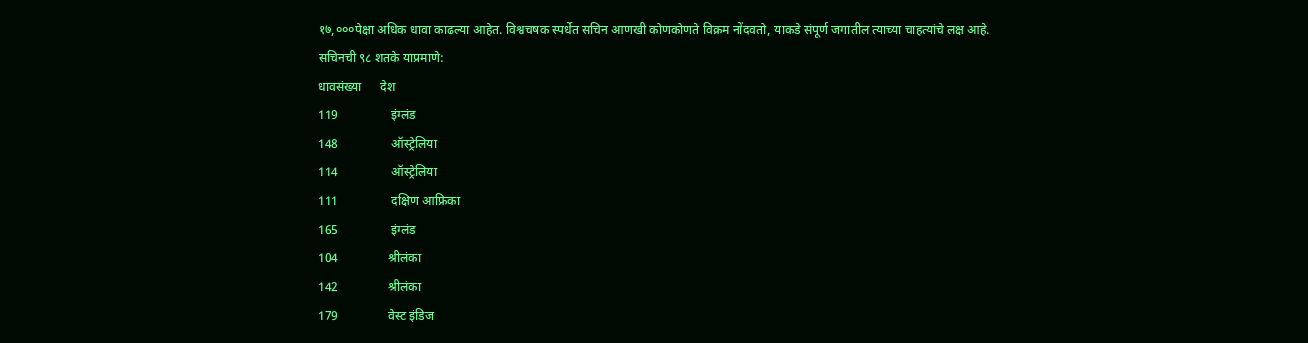१७,०००पेक्षा अधिक धावा काढल्या आहेत. विश्वचषक स्पर्धेत सचिन आणखी कोणकोणते विक्रम नोंदवतो, याकडे संपूर्ण जगातील त्याच्या चाहत्यांचे लक्ष आहे.
सचिनची ९८ शतके याप्रमाणे:
धावसंख्या      देश
119                 इंग्लंड
148                 ऑस्ट्रेलिया
114                 ऑस्ट्रेलिया
111                 दक्षिण आफ्रिका
165                 इंग्लंड
104                श्रीलंका
142                श्रीलंका
179                वेस्ट इंडिज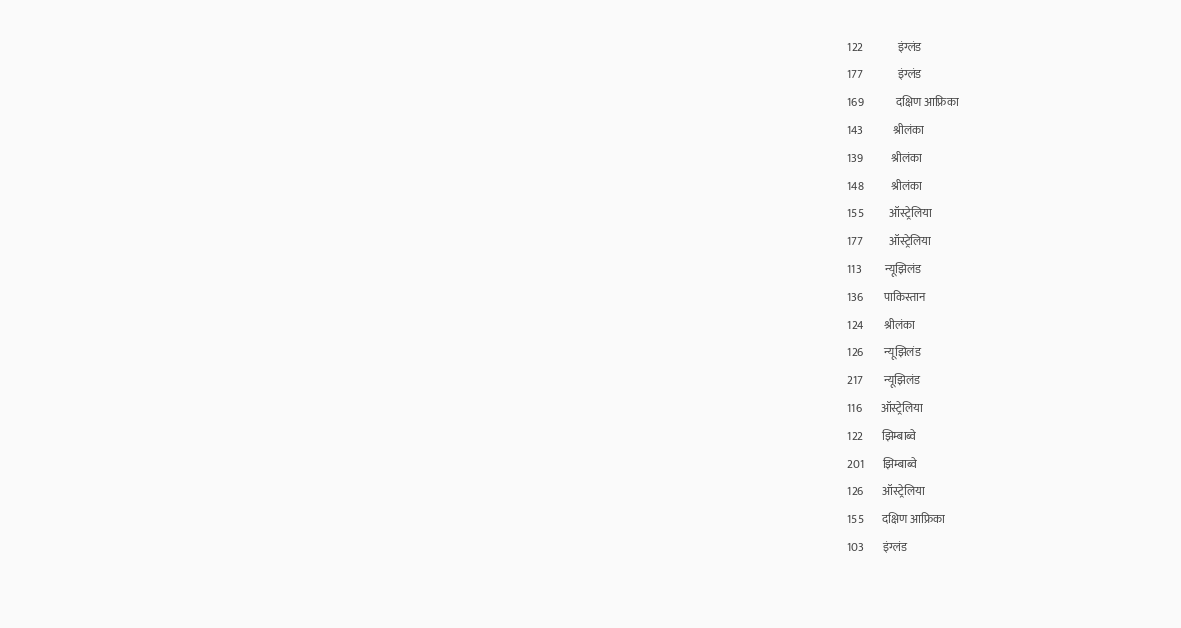122               इंग्लंड
177               इंग्लंड
169              दक्षिण आफ्रिका
143             श्रीलंका
139            श्रीलंका
148            श्रीलंका
155           ऑस्ट्रेलिया
177           ऑस्ट्रेलिया
113          न्यूझिलंड
136         पाकिस्तान
124         श्रीलंका
126         न्यूझिलंड
217         न्यूझिलंड
116        ऑस्ट्रेलिया
122        झिम्बाब्वे
201        झिम्बाब्वे
126        ऑस्ट्रेलिया
155        दक्षिण आफ्रिका
103        इंग्लंड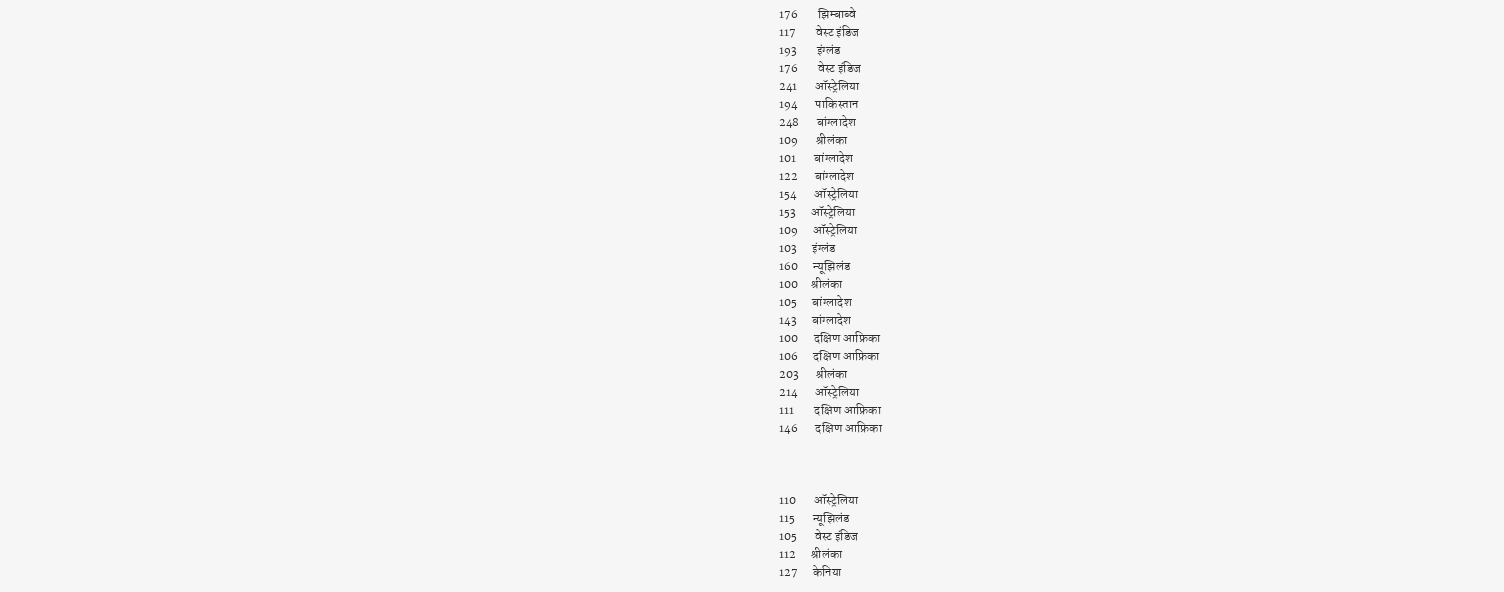176        झिम्बाब्वे
117        वेस्ट इंडिज
193        इंग्लंड
176        वेस्ट इंडिज
241       ऑस्ट्रेलिया
194       पाकिस्तान
248       बांग्लादेश
109       श्रीलंका
101       बांग्लादेश
122       बांग्लादेश
154       ऑस्ट्रेलिया
153      ऑस्ट्रेलिया
109      ऑस्ट्रेलिया
103      इंग्लंड
160      न्यूझिलंड
100     श्रीलंका
105      बांग्लादेश
143      बांग्लादेश
100      दक्षिण आफ्रिका
106      दक्षिण आफ्रिका
203       श्रीलंका
214       ऑस्ट्रेलिया
111        दक्षिण आफ्रिका
146       दक्षिण आफ्रिका



110       ऑस्ट्रेलिया
115       न्यूझिलंड
105       वेस्ट इंडिज
112      श्रीलंका
127      केनिया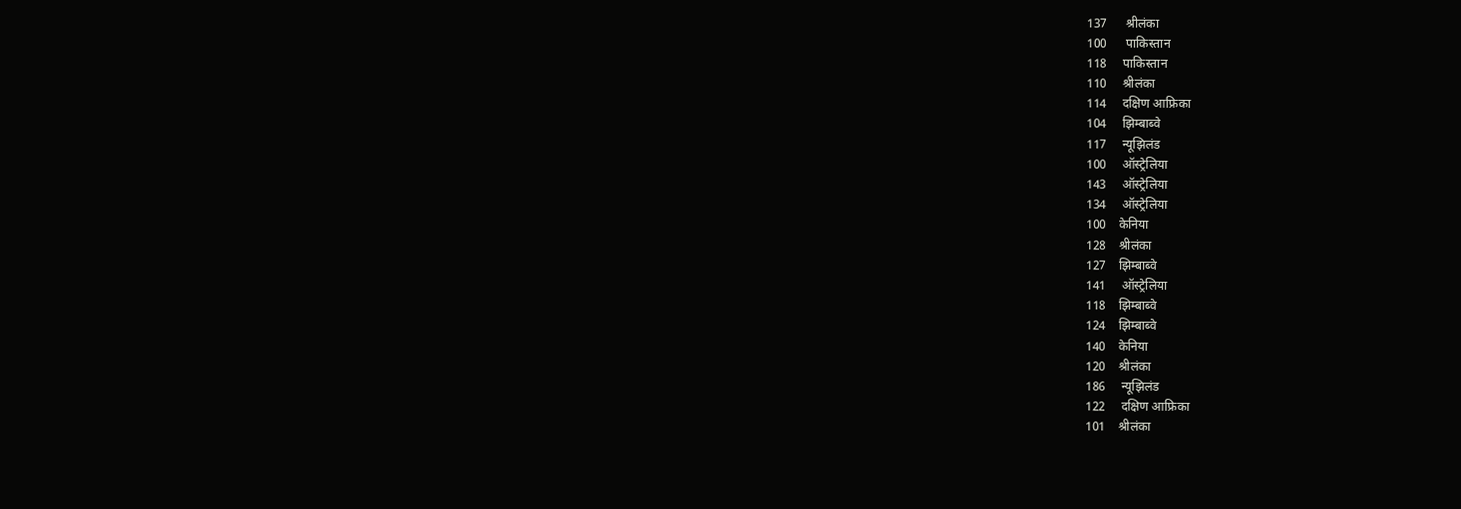137      श्रीलंका
100      पाकिस्तान
118     पाकिस्तान
110     श्रीलंका
114     दक्षिण आफ्रिका
104     झिम्बाब्वे
117     न्यूझिलंड
100     ऑस्ट्रेलिया
143     ऑस्ट्रेलिया
134     ऑस्ट्रेलिया
100    केनिया
128    श्रीलंका
127    झिम्बाब्वे
141     ऑस्ट्रेलिया
118    झिम्बाब्वे
124    झिम्बाब्वे
140    केनिया
120    श्रीलंका
186     न्यूझिलंड
122     दक्षिण आफ्रिका
101    श्रीलंका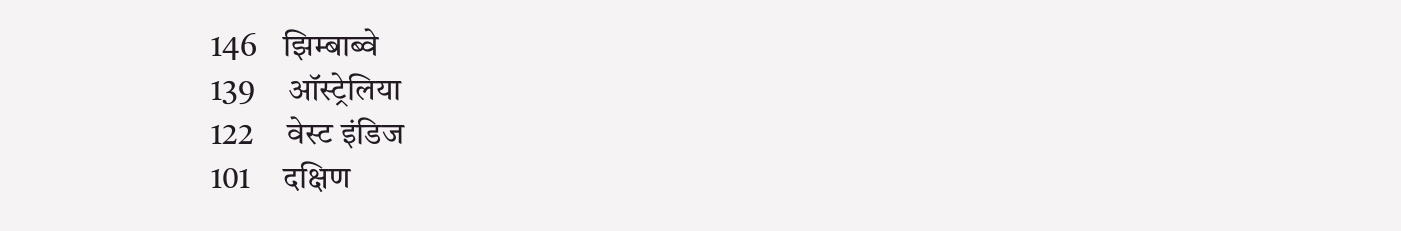146    झिम्बाब्वे
139     ऑस्ट्रेलिया
122     वेस्ट इंडिज
101     दक्षिण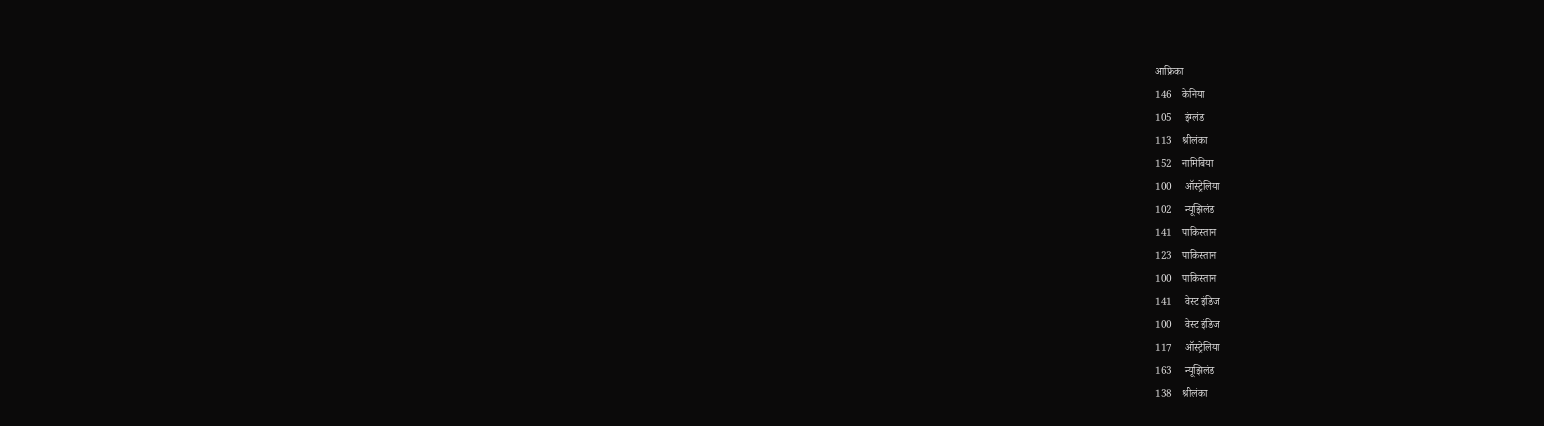आफ्रिका
146    केनिया
105     इंग्लंड
113    श्रीलंका
152    नामिबिया
100     ऑस्ट्रेलिया
102     न्यूझिलंड
141    पाकिस्तान
123    पाकिस्तान
100    पाकिस्तान
141     वेस्ट इंडिज
100     वेस्ट इंडिज
117     ऑस्ट्रेलिया
163     न्यूझिलंड
138    श्रीलंका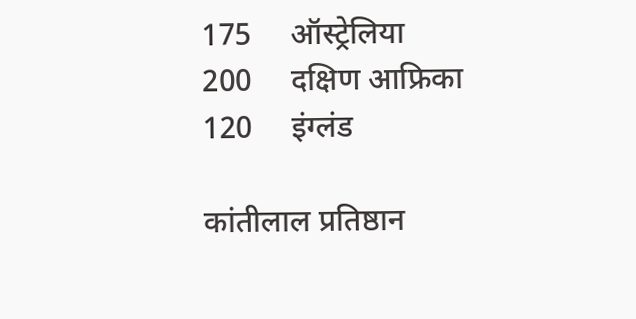175     ऑस्ट्रेलिया
200     दक्षिण आफ्रिका
120     इंग्लंड

कांतीलाल प्रतिष्ठान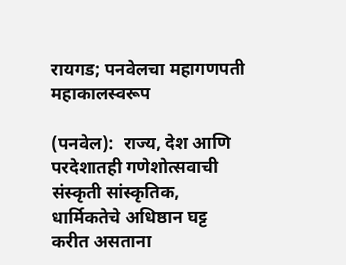रायगड; पनवेलचा महागणपती महाकालस्वरूप

(पनवेल):  राज्य, देश आणि परदेशातही गणेशोत्सवाची संस्कृती सांस्कृतिक, धार्मिकतेचे अधिष्ठान घट्ट करीत असताना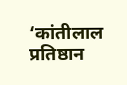‘कांतीलाल प्रतिष्ठान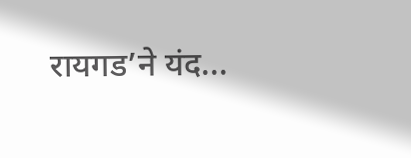रायगड’ने यंद...